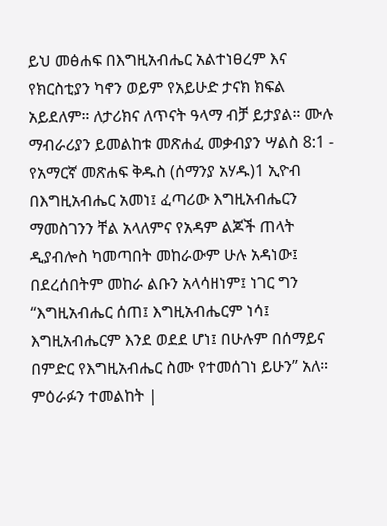ይህ መፅሐፍ በእግዚአብሔር አልተነፀረም እና የክርስቲያን ካኖን ወይም የአይሁድ ታናክ ክፍል አይደለም። ለታሪክና ለጥናት ዓላማ ብቻ ይታያል። ሙሉ ማብራሪያን ይመልከቱ መጽሐፈ መቃብያን ሣልስ 8:1 - የአማርኛ መጽሐፍ ቅዱስ (ሰማንያ አሃዱ)1 ኢዮብ በእግዚአብሔር አመነ፤ ፈጣሪው እግዚአብሔርን ማመስገንን ቸል አላለምና የአዳም ልጆች ጠላት ዲያብሎስ ካመጣበት መከራውም ሁሉ አዳነው፤ በደረሰበትም መከራ ልቡን አላሳዘነም፤ ነገር ግን “እግዚአብሔር ሰጠ፤ እግዚአብሔርም ነሳ፤ እግዚአብሔርም እንደ ወደደ ሆነ፤ በሁሉም በሰማይና በምድር የእግዚአብሔር ስሙ የተመሰገነ ይሁን” አለ። ምዕራፉን ተመልከት |